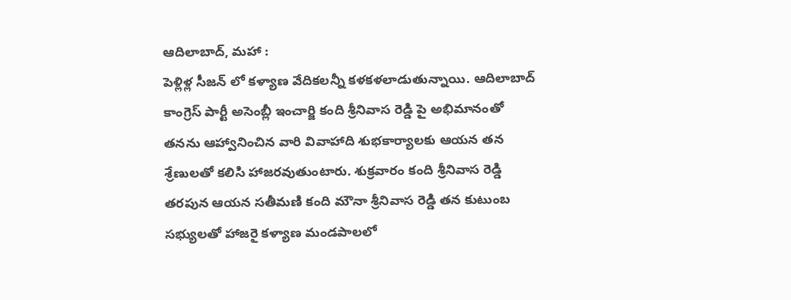ఆదిలాబాద్, మహా :
పెళ్లిళ్ల సీజన్ లో కళ్యాణ వేదికలన్నీ కళకళలాడుతున్నాయి. ఆదిలాబాద్ కాంగ్రెస్ పార్టీ అసెంబ్లీ ఇంచార్జి కంది శ్రీనివాస రెడ్డి పై అభిమానంతో తనను ఆహ్వానించిన వారి వివాహాది శుభకార్యాలకు ఆయన తన శ్రేణులతో కలిసి హాజరవుతుంటారు. శుక్రవారం కంది శ్రీనివాస రెడ్డి తరపున ఆయన సతీమణి కంది మౌనా శ్రీనివాస రెడ్డి తన కుటుంబ సభ్యులతో హాజరై కళ్యాణ మండపాలలో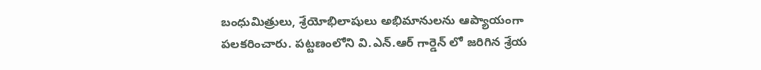బంధుమిత్రులు, శ్రేయోభిలాషులు అభిమానులను ఆప్యాయంగా పలకరించారు. పట్టణంలోని వి.ఎన్.ఆర్ గార్డెన్ లో జరిగిన శ్రేయ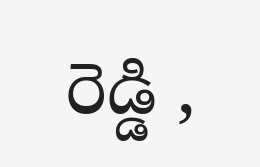రెడ్డి ,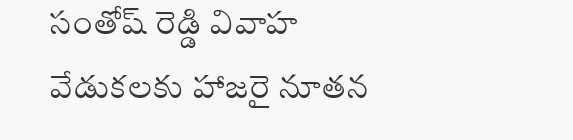సంతోష్ రెడ్డి వివాహ వేడుకలకు హాజరై నూతన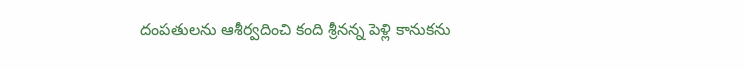దంపతులను ఆశీర్వదించి కంది శ్రీనన్న పెళ్లి కానుకను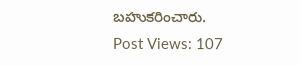బహుకరించారు.
Post Views: 107